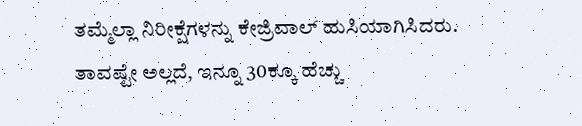ತಮ್ಮೆಲ್ಲಾ ನಿರೀಕ್ಷೆಗಳನ್ನು ಕೇಜ್ರಿವಾಲ್ ಹುಸಿಯಾಗಿಸಿದರು. ತಾವಷ್ಟೇ ಅಲ್ಲದೆ, ಇನ್ನೂ 30ಕ್ಕೂ ಹೆಚ್ಚು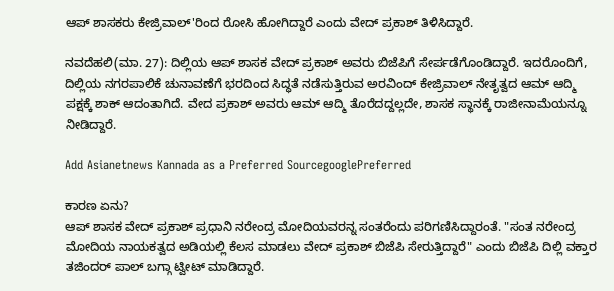ಆಪ್ ಶಾಸಕರು ಕೇಜ್ರಿವಾಲ್'ರಿಂದ ರೋಸಿ ಹೋಗಿದ್ದಾರೆ ಎಂದು ವೇದ್ ಪ್ರಕಾಶ್ ತಿಳಿಸಿದ್ದಾರೆ.

ನವದೆಹಲಿ(ಮಾ. 27): ದಿಲ್ಲಿಯ ಆಪ್ ಶಾಸಕ ವೇದ್ ಪ್ರಕಾಶ್ ಅವರು ಬಿಜೆಪಿಗೆ ಸೇರ್ಪಡೆಗೊಂಡಿದ್ದಾರೆ. ಇದರೊಂದಿಗೆ, ದಿಲ್ಲಿಯ ನಗರಪಾಲಿಕೆ ಚುನಾವಣೆಗೆ ಭರದಿಂದ ಸಿದ್ಧತೆ ನಡೆಸುತ್ತಿರುವ ಅರವಿಂದ್ ಕೇಜ್ರಿವಾಲ್ ನೇತೃತ್ವದ ಆಮ್ ಆದ್ಮಿ ಪಕ್ಷಕ್ಕೆ ಶಾಕ್ ಆದಂತಾಗಿದೆ. ವೇದ ಪ್ರಕಾಶ್ ಅವರು ಆಮ್ ಆದ್ಮಿ ತೊರೆದದ್ದಲ್ಲದೇ, ಶಾಸಕ ಸ್ಥಾನಕ್ಕೆ ರಾಜೀನಾಮೆಯನ್ನೂ ನೀಡಿದ್ದಾರೆ.

Add Asianetnews Kannada as a Preferred SourcegooglePreferred

ಕಾರಣ ಏನು?
ಆಪ್ ಶಾಸಕ ವೇದ್ ಪ್ರಕಾಶ್ ಪ್ರಧಾನಿ ನರೇಂದ್ರ ಮೋದಿಯವರನ್ನ ಸಂತರೆಂದು ಪರಿಗಣಿಸಿದ್ದಾರಂತೆ. "ಸಂತ ನರೇಂದ್ರ ಮೋದಿಯ ನಾಯಕತ್ವದ ಅಡಿಯಲ್ಲಿ ಕೆಲಸ ಮಾಡಲು ವೇದ್ ಪ್ರಕಾಶ್ ಬಿಜೆಪಿ ಸೇರುತ್ತಿದ್ದಾರೆ" ಎಂದು ಬಿಜೆಪಿ ದಿಲ್ಲಿ ವಕ್ತಾರ ತಜಿಂದರ್ ಪಾಲ್ ಬಗ್ಗಾ ಟ್ವೀಟ್ ಮಾಡಿದ್ದಾರೆ.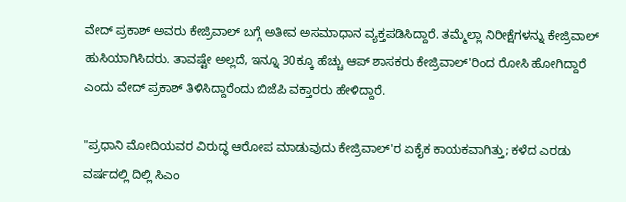ವೇದ್ ಪ್ರಕಾಶ್ ಅವರು ಕೇಜ್ರಿವಾಲ್ ಬಗ್ಗೆ ಅತೀವ ಅಸಮಾಧಾನ ವ್ಯಕ್ತಪಡಿಸಿದ್ದಾರೆ. ತಮ್ಮೆಲ್ಲಾ ನಿರೀಕ್ಷೆಗಳನ್ನು ಕೇಜ್ರಿವಾಲ್ ಹುಸಿಯಾಗಿಸಿದರು. ತಾವಷ್ಟೇ ಅಲ್ಲದೆ, ಇನ್ನೂ 30ಕ್ಕೂ ಹೆಚ್ಚು ಆಪ್ ಶಾಸಕರು ಕೇಜ್ರಿವಾಲ್'ರಿಂದ ರೋಸಿ ಹೋಗಿದ್ದಾರೆ ಎಂದು ವೇದ್ ಪ್ರಕಾಶ್ ತಿಳಿಸಿದ್ದಾರೆಂದು ಬಿಜೆಪಿ ವಕ್ತಾರರು ಹೇಳಿದ್ದಾರೆ.

"ಪ್ರಧಾನಿ ಮೋದಿಯವರ ವಿರುದ್ಧ ಆರೋಪ ಮಾಡುವುದು ಕೇಜ್ರಿವಾಲ್'ರ ಏಕೈಕ ಕಾಯಕವಾಗಿತ್ತು; ಕಳೆದ ಎರಡು ವರ್ಷದಲ್ಲಿ ದಿಲ್ಲಿ ಸಿಎಂ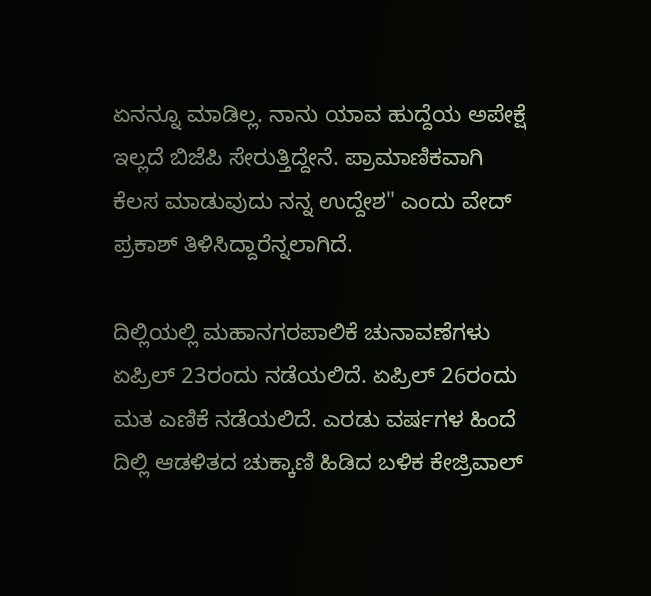ಏನನ್ನೂ ಮಾಡಿಲ್ಲ. ನಾನು ಯಾವ ಹುದ್ದೆಯ ಅಪೇಕ್ಷೆ ಇಲ್ಲದೆ ಬಿಜೆಪಿ ಸೇರುತ್ತಿದ್ದೇನೆ. ಪ್ರಾಮಾಣಿಕವಾಗಿ ಕೆಲಸ ಮಾಡುವುದು ನನ್ನ ಉದ್ದೇಶ" ಎಂದು ವೇದ್ ಪ್ರಕಾಶ್ ತಿಳಿಸಿದ್ದಾರೆನ್ನಲಾಗಿದೆ.

ದಿಲ್ಲಿಯಲ್ಲಿ ಮಹಾನಗರಪಾಲಿಕೆ ಚುನಾವಣೆಗಳು ಏಪ್ರಿಲ್ 23ರಂದು ನಡೆಯಲಿದೆ. ಏಪ್ರಿಲ್ 26ರಂದು ಮತ ಎಣಿಕೆ ನಡೆಯಲಿದೆ. ಎರಡು ವರ್ಷಗಳ ಹಿಂದೆ ದಿಲ್ಲಿ ಆಡಳಿತದ ಚುಕ್ಕಾಣಿ ಹಿಡಿದ ಬಳಿಕ ಕೇಜ್ರಿವಾಲ್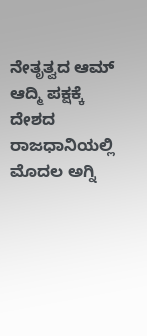ನೇತೃತ್ವದ ಆಮ್ ಆದ್ಮಿ ಪಕ್ಷಕ್ಕೆ ದೇಶದ ರಾಜಧಾನಿಯಲ್ಲಿ ಮೊದಲ ಅಗ್ನಿ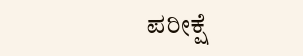ಪರೀಕ್ಷೆ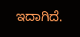ಇದಾಗಿದೆ.